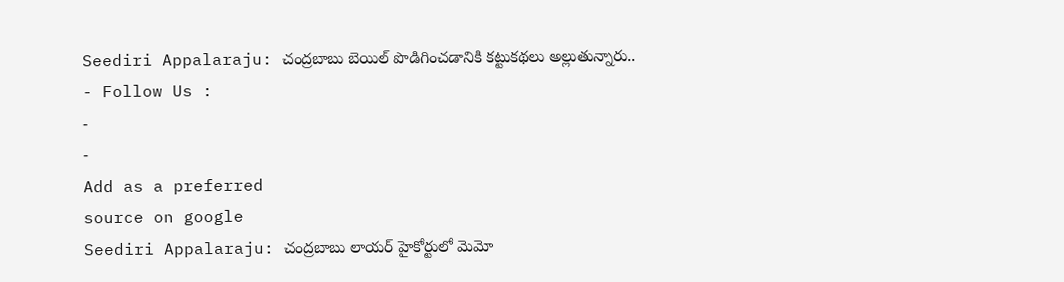Seediri Appalaraju: చంద్రబాబు బెయిల్ పొడిగించడానికి కట్టుకథలు అల్లుతున్నారు..
- Follow Us :
-
-
Add as a preferred
source on google
Seediri Appalaraju: చంద్రబాబు లాయర్ హైకోర్టులో మెమో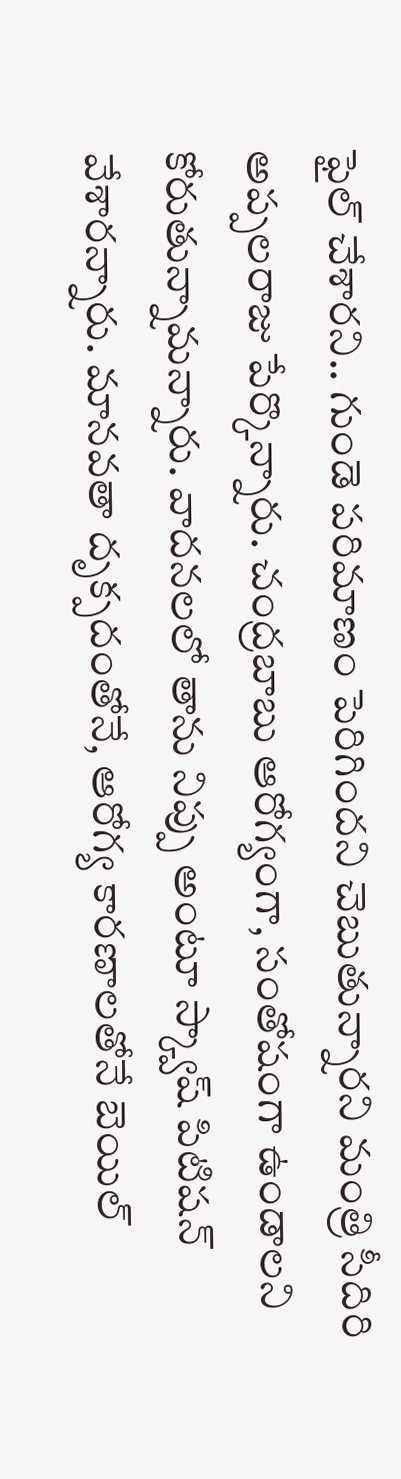ఫైల్ చేశారని.. గుండె పరిమాణం పెరిగిందని చెబుతున్నారని మంత్రి సీదిరి అప్పలరాజు పేర్కొన్నారు. చంద్రబాబు ఆరోగ్యంగా, సంతోషంగా ఉండాలని కోరుతున్నామన్నారు. వాదనలలో తాను నిప్పు అంటూ స్క్వాష్ పిటిషన్ వేశారన్నారు. మానవతా దృక్పదంతోనే, ఆరోగ్య కారణాలతోనే బెయిల్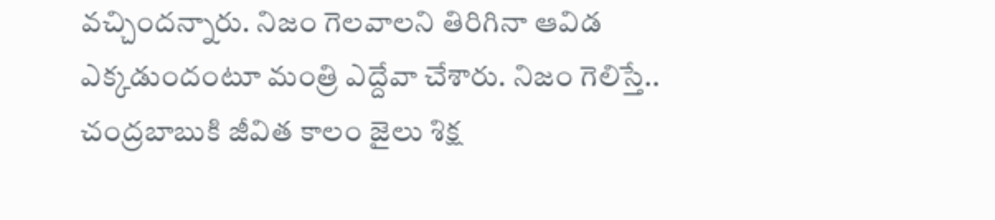వచ్చిందన్నారు. నిజం గెలవాలని తిరిగినా ఆవిడ ఎక్కడుందంటూ మంత్రి ఎద్దేవా చేశారు. నిజం గెలిస్తే.. చంద్రబాబుకి జీవిత కాలం జైలు శిక్ష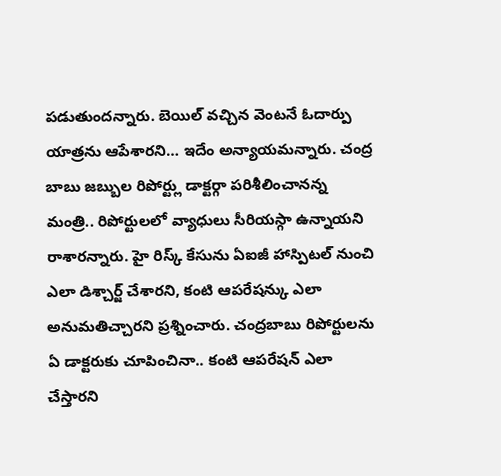పడుతుందన్నారు. బెయిల్ వచ్చిన వెంటనే ఓదార్పు యాత్రను ఆపేశారని… ఇదేం అన్యాయమన్నారు. చంద్ర బాబు జబ్బుల రిపోర్ట్లు డాక్టర్గా పరిశీలించానన్న మంత్రి.. రిపోర్టులలో వ్యాధులు సీరియస్గా ఉన్నాయని రాశారన్నారు. హై రిస్క్ కేసును ఏఐజీ హాస్పిటల్ నుంచి ఎలా డిశ్చార్జ్ చేశారని, కంటి ఆపరేషన్కు ఎలా అనుమతిచ్చారని ప్రశ్నించారు. చంద్రబాబు రిపోర్టులను ఏ డాక్టరుకు చూపించినా.. కంటి ఆపరేషన్ ఎలా చేస్తారని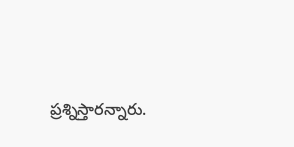ప్రశ్నిస్తారన్నారు.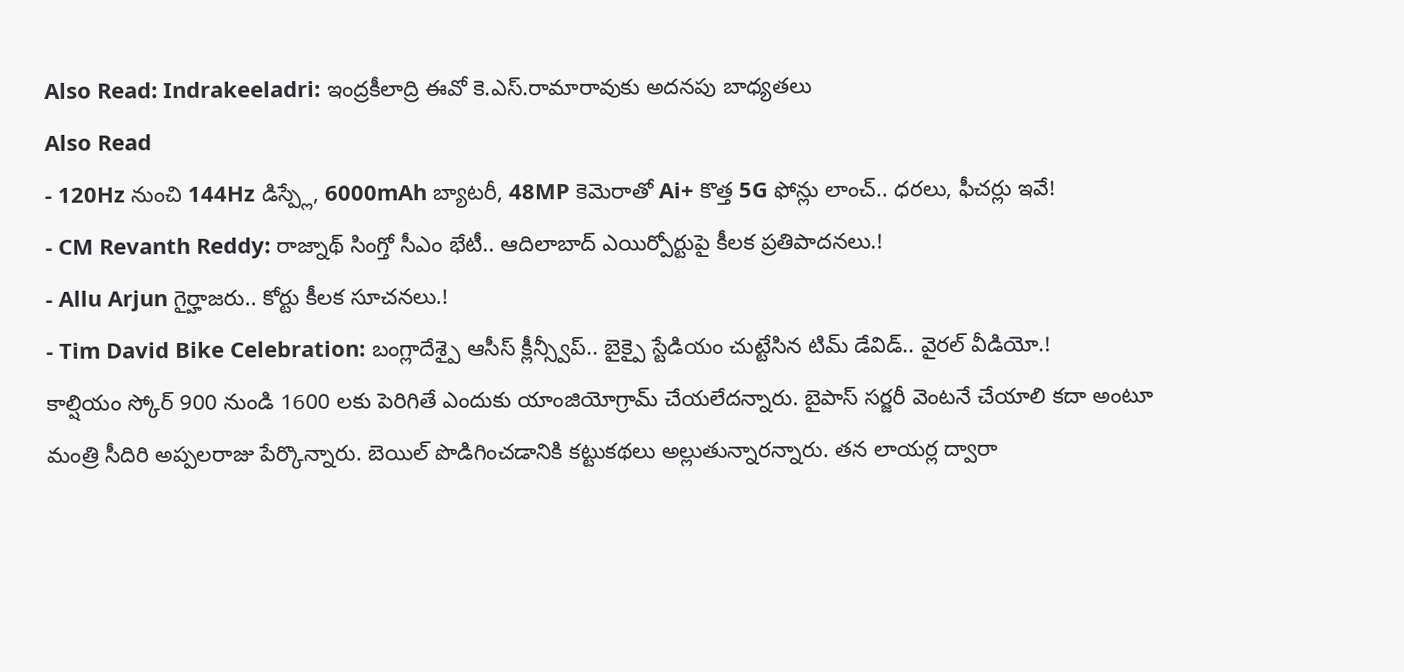Also Read: Indrakeeladri: ఇంద్రకీలాద్రి ఈవో కె.ఎస్.రామారావుకు అదనపు బాధ్యతలు
Also Read
- 120Hz నుంచి 144Hz డిస్ప్లే, 6000mAh బ్యాటరీ, 48MP కెమెరాతో Ai+ కొత్త 5G ఫోన్లు లాంచ్.. ధరలు, ఫీచర్లు ఇవే!
- CM Revanth Reddy: రాజ్నాథ్ సింగ్తో సీఎం భేటీ.. ఆదిలాబాద్ ఎయిర్పోర్టుపై కీలక ప్రతిపాదనలు.!
- Allu Arjun గైర్హాజరు.. కోర్టు కీలక సూచనలు.!
- Tim David Bike Celebration: బంగ్లాదేశ్పై ఆసీస్ క్లీన్స్వీప్.. బైక్పై స్టేడియం చుట్టేసిన టిమ్ డేవిడ్.. వైరల్ వీడియో.!
కాల్షియం స్కోర్ 900 నుండి 1600 లకు పెరిగితే ఎందుకు యాంజియోగ్రామ్ చేయలేదన్నారు. బైపాస్ సర్జరీ వెంటనే చేయాలి కదా అంటూ మంత్రి సీదిరి అప్పలరాజు పేర్కొన్నారు. బెయిల్ పొడిగించడానికి కట్టుకథలు అల్లుతున్నారన్నారు. తన లాయర్ల ద్వారా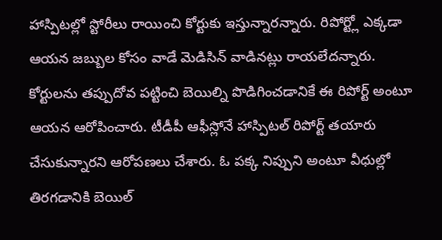హాస్పిటల్లో స్టోరీలు రాయించి కోర్టుకు ఇస్తున్నారన్నారు. రిపోర్ట్లో ఎక్కడా ఆయన జబ్బుల కోసం వాడే మెడిసిన్ వాడినట్లు రాయలేదన్నారు. కోర్టులను తప్పుదోవ పట్టించి బెయిల్ని పొడిగించడానికే ఈ రిపోర్ట్ అంటూ ఆయన ఆరోపించారు. టీడీపీ ఆఫీస్లోనే హాస్పిటల్ రిపోర్ట్ తయారు చేసుకున్నారని ఆరోపణలు చేశారు. ఓ పక్క నిప్పుని అంటూ వీధుల్లో తిరగడానికి బెయిల్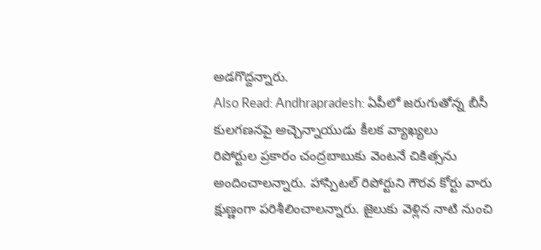అడగొద్దన్నారు.
Also Read: Andhrapradesh: ఏపీలో జరుగుతోన్న బీసీ కులగణనపై అచ్చెన్నాయుడు కీలక వ్యాఖ్యలు
రిపోర్టుల ప్రకారం చంద్రబాబుకు వెంటనే చికిత్సను అందించాలన్నారు. హాస్పిటల్ రిపోర్టుని గౌరవ కోర్టు వారు క్షుణ్ణంగా పరిశీలించాలన్నారు. జైలుకు వెళ్లిన నాటి నుంచి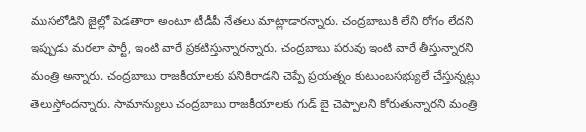ముసలోడిని జైల్లో పెడతారా అంటూ టీడీపీ నేతలు మాట్లాడారన్నారు. చంద్రబాబుకి లేని రోగం లేదని ఇప్పుడు మరలా పార్టీ, ఇంటి వారే ప్రకటిస్తున్నారన్నారు. చంద్రబాబు పరువు ఇంటి వారే తీస్తున్నారని మంత్రి అన్నారు. చంద్రబాబు రాజకీయాలకు పనికిరాడని చెప్పే ప్రయత్నం కుటుంబసభ్యులే చేస్తున్నట్లు తెలుస్తోందన్నారు. సామాన్యులు చంద్రబాబు రాజకీయాలకు గుడ్ బై చెప్పాలని కోరుతున్నారని మంత్రి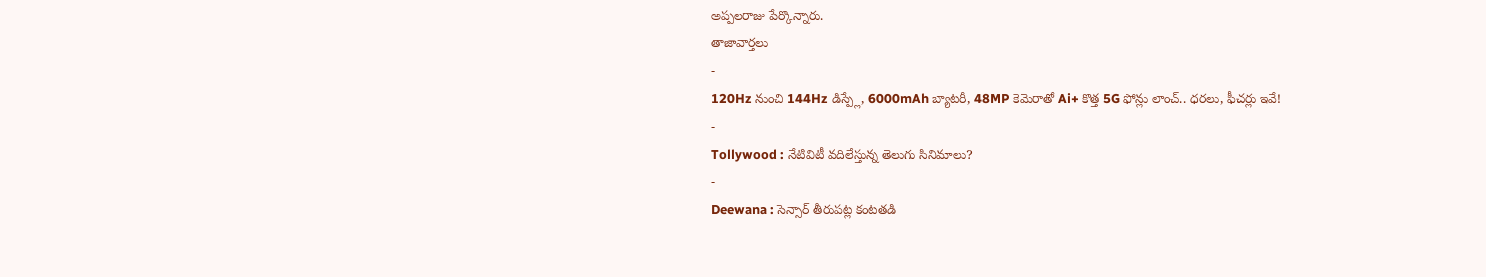అప్పలరాజు పేర్కొన్నారు.
తాజావార్తలు
-
120Hz నుంచి 144Hz డిస్ప్లే, 6000mAh బ్యాటరీ, 48MP కెమెరాతో Ai+ కొత్త 5G ఫోన్లు లాంచ్.. ధరలు, ఫీచర్లు ఇవే!
-
Tollywood : నేటివిటీ వదిలేస్తున్న తెలుగు సినిమాలు?
-
Deewana : సెన్సార్ తీరుపట్ల కంటతడి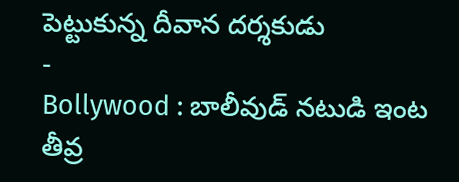పెట్టుకున్న దీవాన దర్శకుడు
-
Bollywood : బాలీవుడ్ నటుడి ఇంట తీవ్ర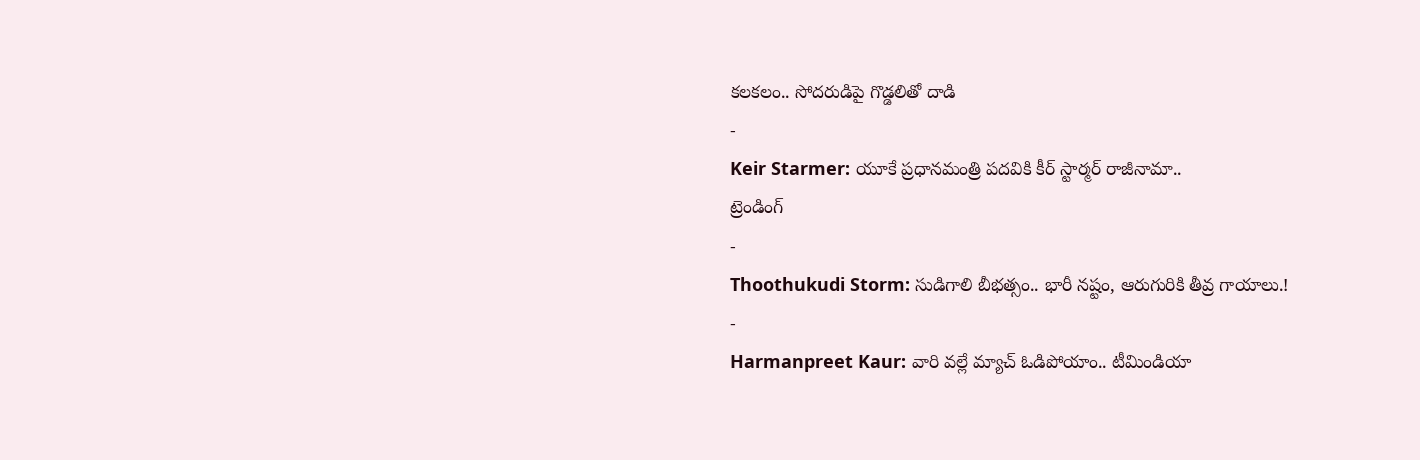కలకలం.. సోదరుడిపై గొడ్డలితో దాడి
-
Keir Starmer: యూకే ప్రధానమంత్రి పదవికి కీర్ స్టార్మర్ రాజీనామా..
ట్రెండింగ్
-
Thoothukudi Storm: సుడిగాలి బీభత్సం.. భారీ నష్టం, ఆరుగురికి తీవ్ర గాయాలు.!
-
Harmanpreet Kaur: వారి వల్లే మ్యాచ్ ఓడిపోయాం.. టీమిండియా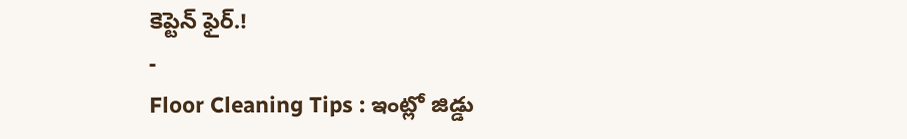కెప్టెన్ ఫైర్.!
-
Floor Cleaning Tips : ఇంట్లో జిడ్డు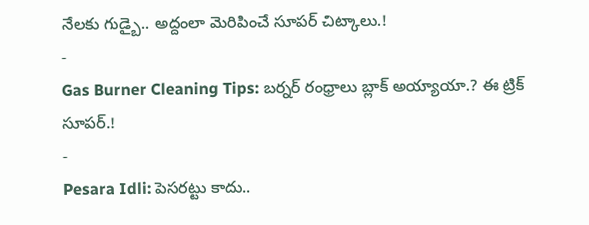నేలకు గుడ్బై.. అద్దంలా మెరిపించే సూపర్ చిట్కాలు.!
-
Gas Burner Cleaning Tips: బర్నర్ రంధ్రాలు బ్లాక్ అయ్యాయా.? ఈ ట్రిక్ సూపర్.!
-
Pesara Idli: పెసరట్టు కాదు..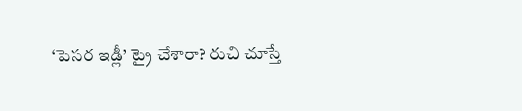‘పెసర ఇడ్లీ’ ట్రై చేశారా? రుచి చూస్తే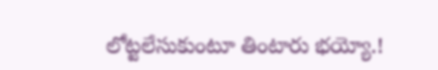లోట్టలేసుకుంటూ తింటారు భయ్యో.!